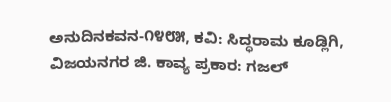ಅನುದಿನ‌ಕವನ-೧೪೮೫, ಕವಿ: ಸಿದ್ಧರಾಮ ಕೂಡ್ಲಿಗಿ, ವಿಜಯನಗರ ಜಿ. ಕಾವ್ಯ ಪ್ರಕಾರ: ಗಜಲ್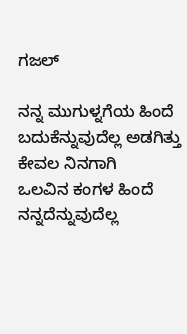ಗಜಲ್

ನನ್ನ ಮುಗುಳ್ನಗೆಯ ಹಿಂದೆ ಬದುಕೆನ್ನುವುದೆಲ್ಲ ಅಡಗಿತ್ತು ಕೇವಲ ನಿನಗಾಗಿ
ಒಲವಿನ ಕಂಗಳ ಹಿಂದೆ ನನ್ನದೆನ್ನುವುದೆಲ್ಲ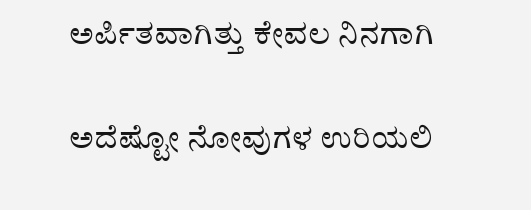ಅರ್ಪಿತವಾಗಿತ್ತು ಕೇವಲ ನಿನಗಾಗಿ

ಅದೆಷ್ಟೋ ನೋವುಗಳ ಉರಿಯಲಿ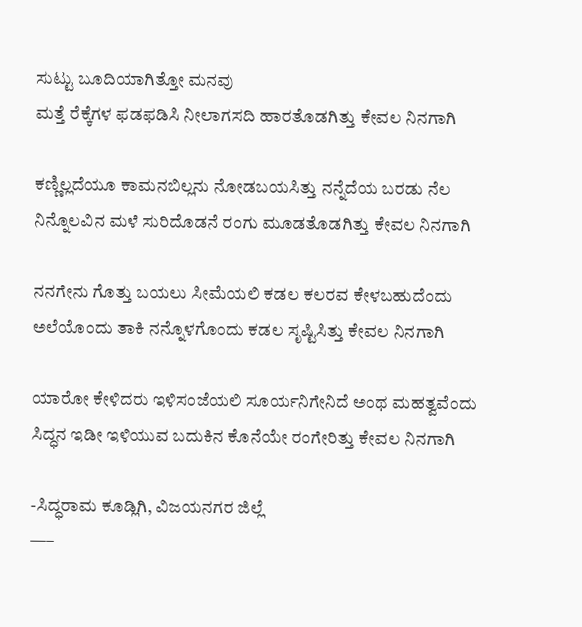ಸುಟ್ಟು ಬೂದಿಯಾಗಿತ್ತೋ ಮನವು
ಮತ್ತೆ ರೆಕ್ಕೆಗಳ ಫಡಫಡಿಸಿ ನೀಲಾಗಸದಿ ಹಾರತೊಡಗಿತ್ತು ಕೇವಲ ನಿನಗಾಗಿ

ಕಣ್ಣಿಲ್ಲದೆಯೂ ಕಾಮನಬಿಲ್ಲನು ನೋಡಬಯಸಿತ್ತು ನನ್ನೆದೆಯ ಬರಡು ನೆಲ
ನಿನ್ನೊಲವಿನ ಮಳೆ ಸುರಿದೊಡನೆ ರಂಗು ಮೂಡತೊಡಗಿತ್ತು ಕೇವಲ ನಿನಗಾಗಿ

ನನಗೇನು ಗೊತ್ತು ಬಯಲು ಸೀಮೆಯಲಿ ಕಡಲ ಕಲರವ ಕೇಳಬಹುದೆಂದು
ಅಲೆಯೊಂದು ತಾಕಿ ನನ್ನೊಳಗೊಂದು ಕಡಲ ಸೃಷ್ಟಿಸಿತ್ತು ಕೇವಲ ನಿನಗಾಗಿ

ಯಾರೋ ಕೇಳಿದರು ಇಳಿಸಂಜೆಯಲಿ ಸೂರ್ಯನಿಗೇನಿದೆ ಅಂಥ ಮಹತ್ವವೆಂದು
ಸಿದ್ಧನ ಇಡೀ ಇಳಿಯುವ ಬದುಕಿನ ಕೊನೆಯೇ ರಂಗೇರಿತ್ತು ಕೇವಲ ನಿನಗಾಗಿ

-ಸಿದ್ಧರಾಮ ಕೂಡ್ಲಿಗಿ, ವಿಜಯನಗರ ಜಿಲ್ಲೆ
—–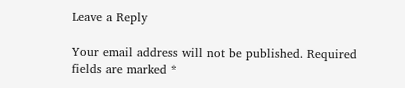Leave a Reply

Your email address will not be published. Required fields are marked *